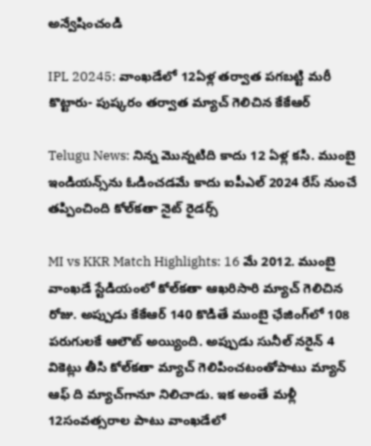అన్వేషించండి

IPL 20245: వాంఖడేలో 12ఏళ్ల తర్వాత పగబట్టి మరీ కొట్టారు- పుష్కరం తర్వాత మ్యాచ్ గెలిచిన కేకేఆర్

Telugu News: నిన్న మొన్నటిది కాదు 12 ఏళ్ల కసి. ముంబై ఇండియన్స్‌ను ఓడించడమే కాదు ఐపీఎల్‌ 2024 రేస్ నుంచే తప్పించింది కోల్‌కతా నైట్‌ రైడర్స్

MI vs KKR Match Highlights: 16 మే 2012. ముంబై వాంఖడే స్టేడియంలో కోల్‌కతా ఆఖరిసారి మ్యాచ్ గెలిచిన రోజు. అప్పుడు కేకేఆర్‌ 140 కొడితే ముంబై ఛేజింగ్‌లో 108 పరుగులకే ఆలౌట్ అయ్యింది. అప్పుడు సునీల్ నరైన్ 4 వికెట్లు తీసి కోల్‌కతా మ్యాచ్ గెలిపించటంతోపాటు మ్యాన్ ఆఫ్ ది మ్యాచ్‌గానూ నిలిచాడు. ఇక అంతే మళ్లీ 12సంవత్సరాల పాటు వాంఖడేలో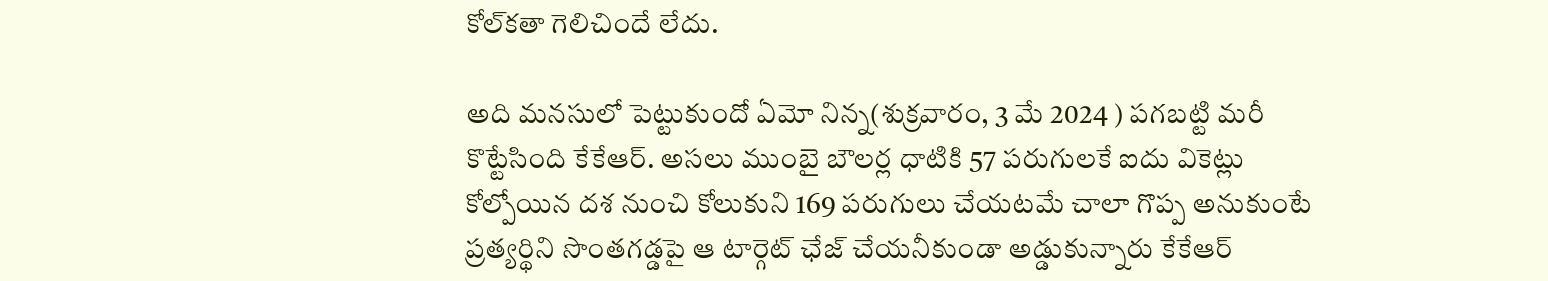కోల్‌కతా గెలిచిందే లేదు.

అది మనసులో పెట్టుకుందో ఏమో నిన్న(శుక్రవారం, 3 మే 2024 ) పగబట్టి మరీ కొట్టేసింది కేకేఆర్. అసలు ముంబై బౌలర్ల ధాటికి 57 పరుగులకే ఐదు వికెట్లు కోల్పోయిన దశ నుంచి కోలుకుని 169 పరుగులు చేయటమే చాలా గొప్ప అనుకుంటే ప్రత్యర్థిని సొంతగడ్డపై ఆ టార్గెట్ ఛేజ్ చేయనీకుండా అడ్డుకున్నారు కేకేఆర్‌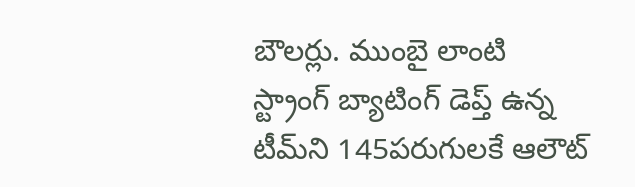బౌలర్లు. ముంబై లాంటి స్ట్రాంగ్ బ్యాటింగ్ డెప్త్ ఉన్న టీమ్‌ని 145పరుగులకే ఆలౌట్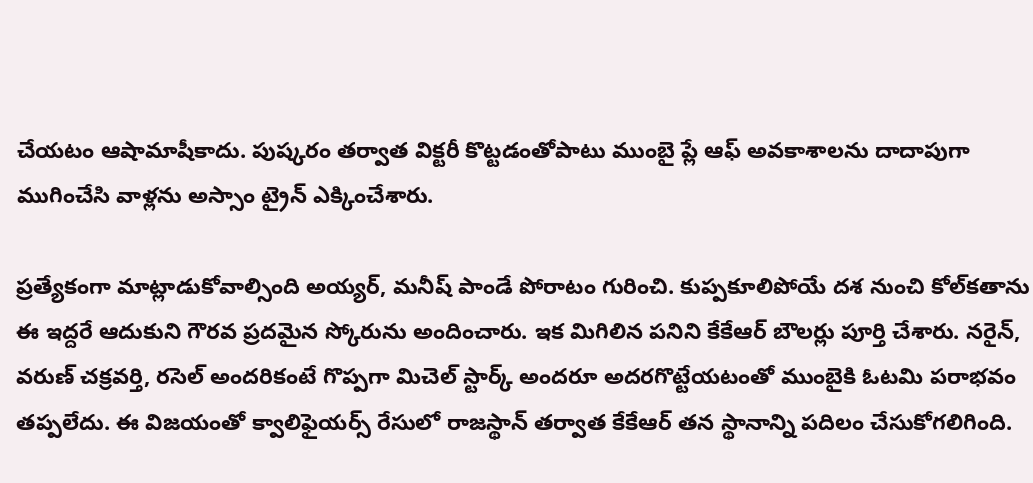చేయటం ఆషామాషీకాదు. పుష్కరం తర్వాత విక్టరీ కొట్టడంతోపాటు ముంబై ప్లే ఆఫ్ అవకాశాలను దాదాపుగా ముగించేసి వాళ్లను అస్సాం ట్రైన్ ఎక్కించేశారు.

ప్రత్యేకంగా మాట్లాడుకోవాల్సింది అయ్యర్, మనీష్ పాండే పోరాటం గురించి. కుప్పకూలిపోయే దశ నుంచి కోల్‌కతాను ఈ ఇద్దరే ఆదుకుని గౌరవ ప్రదమైన స్కోరును అందించారు. ఇక మిగిలిన పనిని కేకేఆర్‌ బౌలర్లు పూర్తి చేశారు. నరైన్, వరుణ్ చక్రవర్తి, రసెల్ అందరికంటే గొప్పగా మిచెల్ స్టార్క్ అందరూ అదరగొట్టేయటంతో ముంబైకి ఓటమి పరాభవం తప్పలేదు. ఈ విజయంతో క్వాలిఫైయర్స్ రేసులో రాజస్థాన్ తర్వాత కేకేఆర్ తన స్థానాన్ని పదిలం చేసుకోగలిగింది.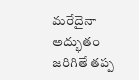మరేదైనా అద్భుతం జరిగితే తప్ప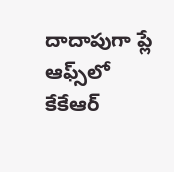దాదాపుగా ప్లే ఆఫ్స్‌లో కేకేఆర్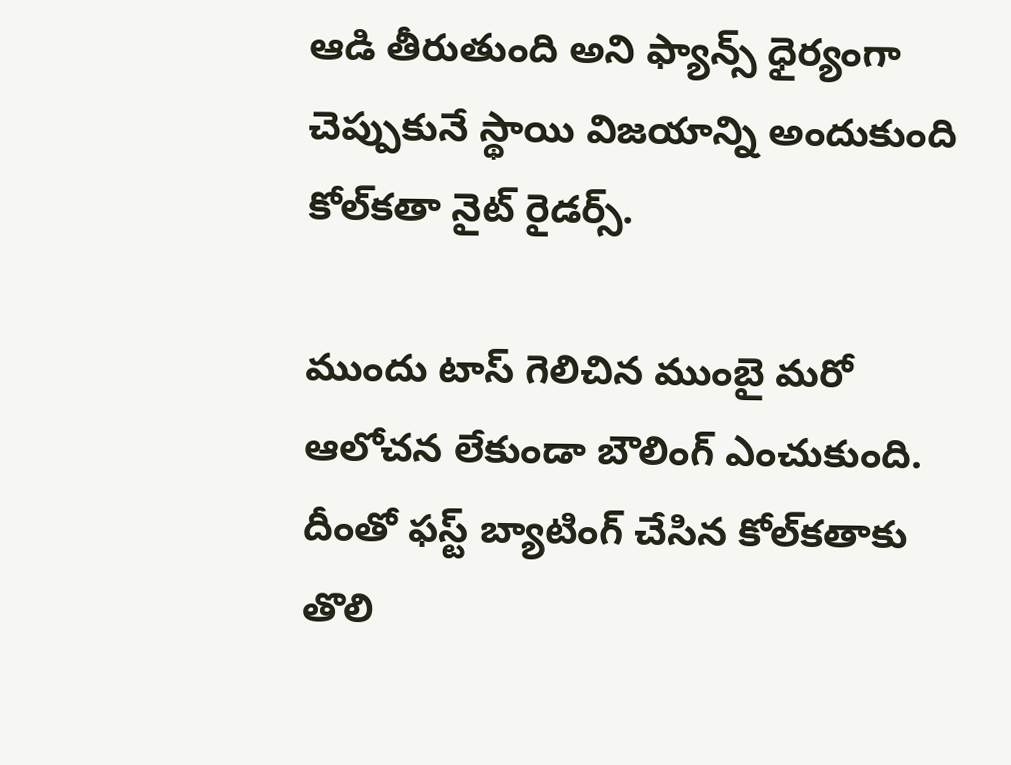ఆడి తీరుతుంది అని ఫ్యాన్స్ ధైర్యంగా చెప్పుకునే స్థాయి విజయాన్ని అందుకుంది కోల్‌కతా నైట్ రైడర్స్.

ముందు టాస్ గెలిచిన ముంబై మరో ఆలోచన లేకుండా బౌలింగ్ ఎంచుకుంది. దీంతో ఫస్ట్ బ్యాటింగ్ చేసిన కోల్‌కతాకు తొలి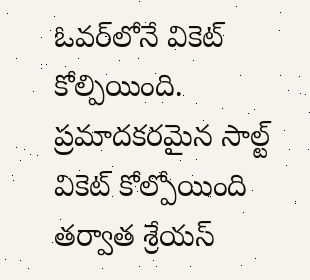ఓవర్‌లోనే వికెట్ కోల్పియింది. ప్రమాదకరమైన సాల్ట్‌ వికెట్ కోల్పోయింది తర్వాత శ్రేయస్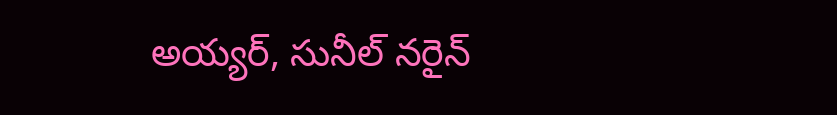అయ్యర్, సునీల్ నరైన్‌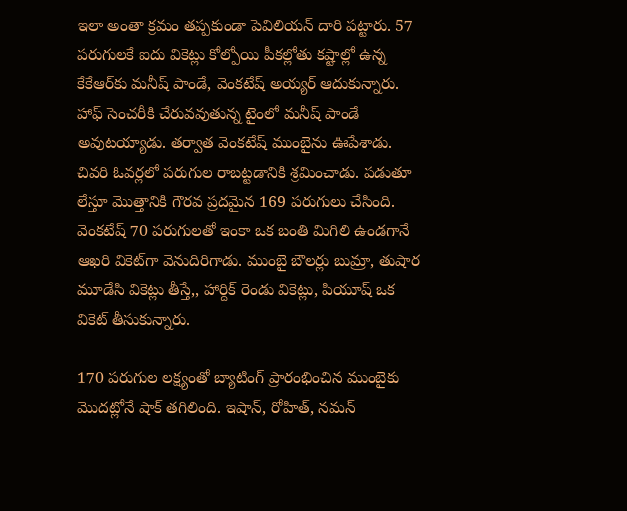ఇలా అంతా క్రమం తప్పకుండా పెవిలియన్ దారి పట్టారు. 57 పరుగులకే ఐదు వికెట్లు కోల్పోయి పీకల్లోతు కష్టాల్లో ఉన్న కేకేఆర్‌కు మనీష్‌ పాండే, వెంకటేష్‌ అయ్యర్ ఆదుకున్నారు. హాఫ్‌ సెంచరీకి చేరువవుతున్న టైంలో మనీష్ పాండే అవుటయ్యాడు. తర్వాత వెంకటేష్‌ ముంబైను ఊపేశాడు. చివరి ఓవర్లలో పరుగుల రాబట్టడానికి శ్రమించాడు. పడుతూ లేస్తూ మొత్తానికి గౌరవ ప్రదమైన 169 పరుగులు చేసింది. వెంకటేష్‌ 70 పరుగులతో ఇంకా ఒక బంతి మిగిలి ఉండగానే ఆఖరి వికెట్‌గా వెనుదిరిగాడు. ముంబై బౌలర్లు బుమ్రా, తుషార మూడేసి వికెట్లు తీస్తే,, హార్దిక్‌ రెండు వికెట్లు, పియూష్‌ ఒక వికెట్ తీసుకున్నారు.

170 పరుగుల లక్ష్యంతో బ్యాటింగ్ ప్రారంభించిన ముంబైకు మొదట్లోనే షాక్ తగిలింది. ఇషాన్, రోహిత్, నమన్‌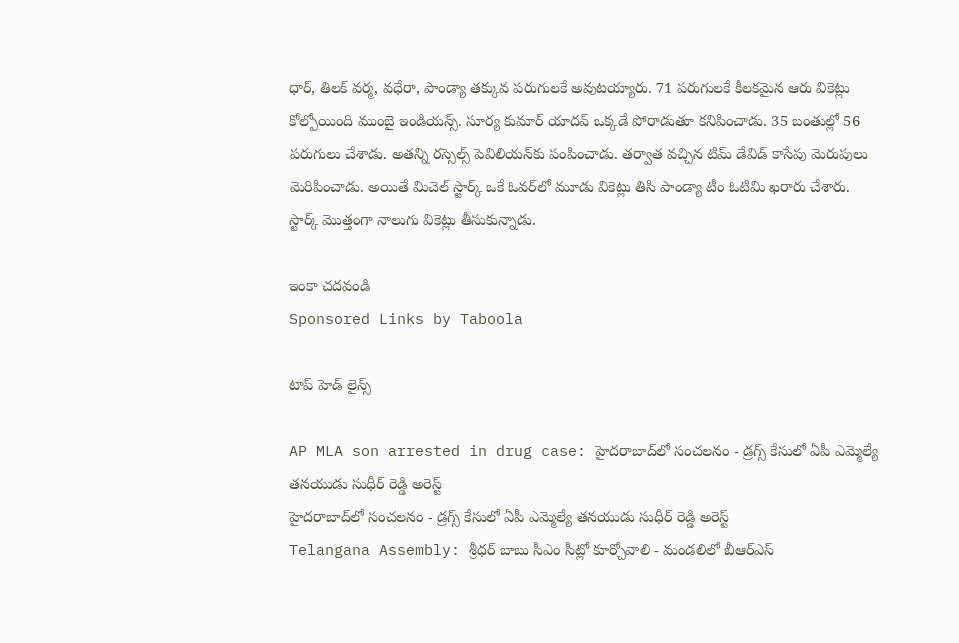ధార్‌, తిలక్ వర్మ, వధేరా, పాండ్యా తక్కువ పరుగులకే అవుటయ్యారు. 71 పరుగులకే కీలకమైన ఆరు వికెట్లు కోల్పోయింది ముంబై ఇండియన్స్‌. సూర్య కుమార్ యాదవ్ ఒక్కడే పోరాడుతూ కనిపించాడు. 35 బంతుల్లో 56 పరుగులు చేశాడు. అతన్ని రస్సెల్స్ పెవిలియన్‌కు పంపించాడు. తర్వాత వచ్చిన టిమ్ డేవిడ్‌ కాసేపు మెరుపులు మెరిపించాడు. అయితే మిచెల్ స్టార్క్‌ ఒకే ఓవర్‌లో మూడు వికెట్లు తిసి పాండ్యా టీం ఓటిమి ఖరారు చేశారు. స్టార్క్ మొత్తంగా నాలుగు వికెట్లు తీసుకున్నాడు.

ఇంకా చదవండి
Sponsored Links by Taboola

టాప్ హెడ్ లైన్స్

AP MLA son arrested in drug case: హైదరాబాద్‌లో సంచలనం - డ్రగ్స్ కేసులో ఏపీ ఎమ్మెల్యే తనయుడు సుధీర్ రెడ్డి అరెస్ట్
హైదరాబాద్‌లో సంచలనం - డ్రగ్స్ కేసులో ఏపీ ఎమ్మెల్యే తనయుడు సుధీర్ రెడ్డి అరెస్ట్
Telangana Assembly: శ్రీధర్ బాబు సీఎం సీట్లో కూర్చోవాలి - మండలిలో బీఆర్ఎస్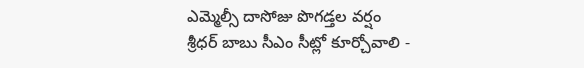ఎమ్మెల్సీ దాసోజు పొగడ్తల వర్షం
శ్రీధర్ బాబు సీఎం సీట్లో కూర్చోవాలి -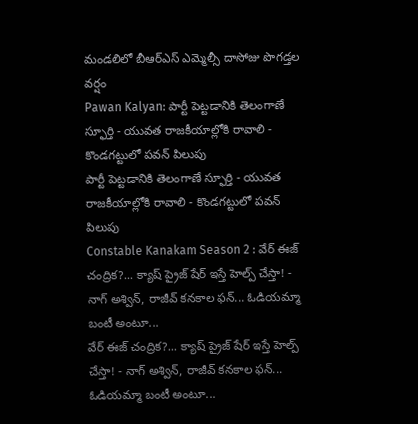మండలిలో బీఆర్ఎస్ ఎమ్మెల్సీ దాసోజు పొగడ్తల వర్షం
Pawan Kalyan: పార్టీ పెట్టడానికి తెలంగాణే స్ఫూర్తి - యువత రాజకీయాల్లోకి రావాలి - కొండగట్టులో పవన్ పిలుపు
పార్టీ పెట్టడానికి తెలంగాణే స్ఫూర్తి - యువత రాజకీయాల్లోకి రావాలి - కొండగట్టులో పవన్ పిలుపు
Constable Kanakam Season 2 : వేర్ ఈజ్ చంద్రిక?... క్యాష్ ప్రైజ్ షేర్ ఇస్తే హెల్ప్ చేస్తా! - నాగ్ అశ్విన్, రాజీవ్ కనకాల ఫన్... ఓడియమ్మా బంటీ అంటూ...
వేర్ ఈజ్ చంద్రిక?... క్యాష్ ప్రైజ్ షేర్ ఇస్తే హెల్ప్ చేస్తా! - నాగ్ అశ్విన్, రాజీవ్ కనకాల ఫన్... ఓడియమ్మా బంటీ అంటూ...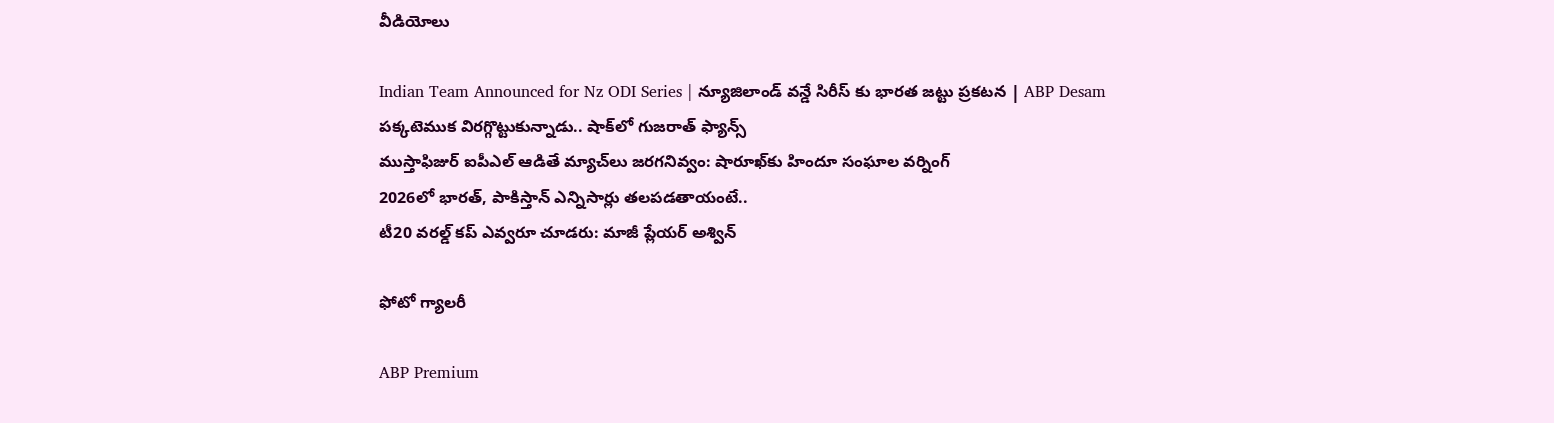వీడియోలు

Indian Team Announced for Nz ODI Series | న్యూజిలాండ్ వన్డే సిరీస్ కు భారత జట్టు ప్రకటన | ABP Desam
పక్కటెముక విరగ్గొట్టుకున్నాడు.. షాక్‌లో గుజరాత్ ఫ్యాన్స్
ముస్తాఫిజుర్‌ ఐపీఎల్ ఆడితే మ్యాచ్‌లు జరగనివ్వం: షారూఖ్‌కు హిందూ సంఘాల వర్నింగ్
2026లో భారత్, పాకిస్తాన్ ఎన్నిసార్లు తలపడతాయంటే..
టీ20 వరల్డ్ కప్ ఎవ్వరూ చూడరు: మాజీ ప్లేయర్ అశ్విన్

ఫోటో గ్యాలరీ

ABP Premium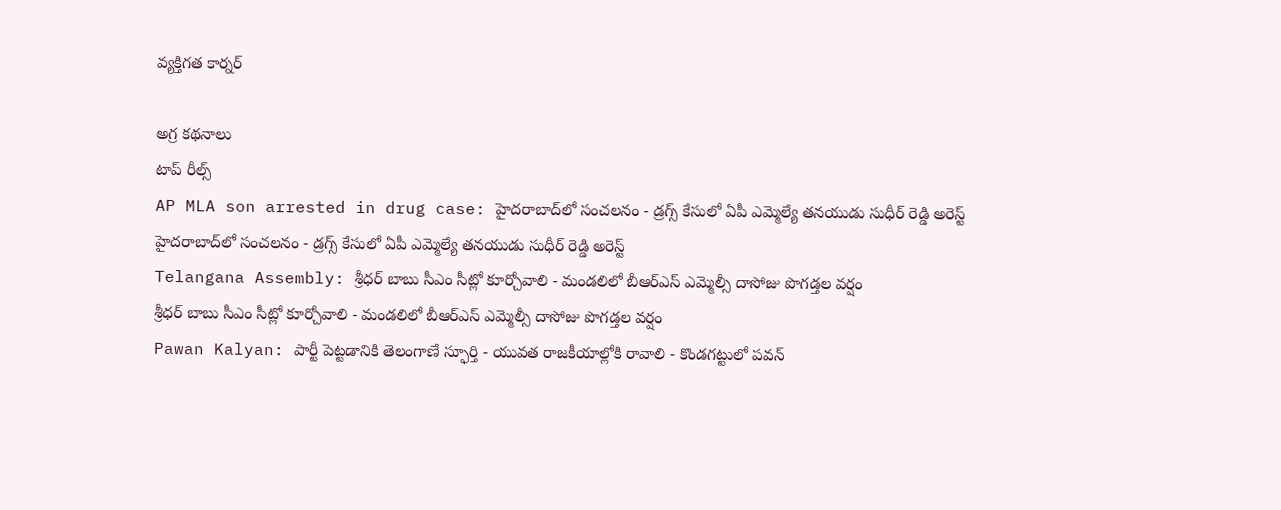వ్యక్తిగత కార్నర్

అగ్ర కథనాలు
టాప్ రీల్స్
AP MLA son arrested in drug case: హైదరాబాద్‌లో సంచలనం - డ్రగ్స్ కేసులో ఏపీ ఎమ్మెల్యే తనయుడు సుధీర్ రెడ్డి అరెస్ట్
హైదరాబాద్‌లో సంచలనం - డ్రగ్స్ కేసులో ఏపీ ఎమ్మెల్యే తనయుడు సుధీర్ రెడ్డి అరెస్ట్
Telangana Assembly: శ్రీధర్ బాబు సీఎం సీట్లో కూర్చోవాలి - మండలిలో బీఆర్ఎస్ ఎమ్మెల్సీ దాసోజు పొగడ్తల వర్షం
శ్రీధర్ బాబు సీఎం సీట్లో కూర్చోవాలి - మండలిలో బీఆర్ఎస్ ఎమ్మెల్సీ దాసోజు పొగడ్తల వర్షం
Pawan Kalyan: పార్టీ పెట్టడానికి తెలంగాణే స్ఫూర్తి - యువత రాజకీయాల్లోకి రావాలి - కొండగట్టులో పవన్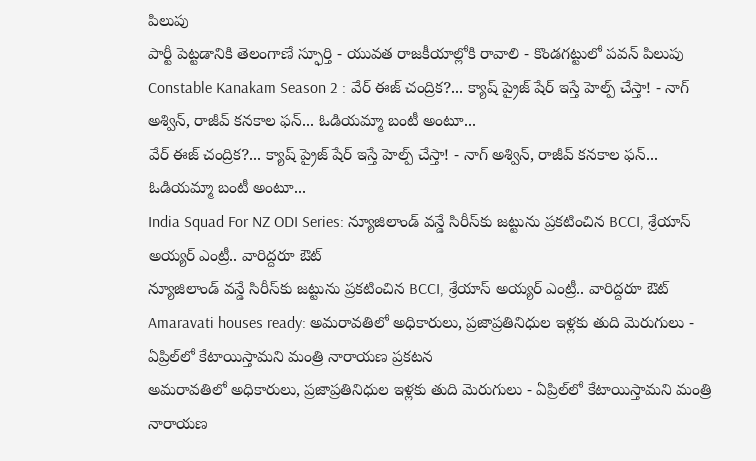పిలుపు
పార్టీ పెట్టడానికి తెలంగాణే స్ఫూర్తి - యువత రాజకీయాల్లోకి రావాలి - కొండగట్టులో పవన్ పిలుపు
Constable Kanakam Season 2 : వేర్ ఈజ్ చంద్రిక?... క్యాష్ ప్రైజ్ షేర్ ఇస్తే హెల్ప్ చేస్తా! - నాగ్ అశ్విన్, రాజీవ్ కనకాల ఫన్... ఓడియమ్మా బంటీ అంటూ...
వేర్ ఈజ్ చంద్రిక?... క్యాష్ ప్రైజ్ షేర్ ఇస్తే హెల్ప్ చేస్తా! - నాగ్ అశ్విన్, రాజీవ్ కనకాల ఫన్... ఓడియమ్మా బంటీ అంటూ...
India Squad For NZ ODI Series: న్యూజిలాండ్ వన్డే సిరీస్‌కు జట్టును ప్రకటించిన BCCI, శ్రేయాస్ అయ్యర్ ఎంట్రీ.. వారిద్దరూ ఔట్
న్యూజిలాండ్ వన్డే సిరీస్‌కు జట్టును ప్రకటించిన BCCI, శ్రేయాస్ అయ్యర్ ఎంట్రీ.. వారిద్దరూ ఔట్
Amaravati houses ready: అమరావతిలో అధికారులు, ప్రజాప్రతినిధుల ఇళ్లకు తుది మెరుగులు - ఏప్రిల్‌లో కేటాయిస్తామని మంత్రి నారాయణ ప్రకటన
అమరావతిలో అధికారులు, ప్రజాప్రతినిధుల ఇళ్లకు తుది మెరుగులు - ఏప్రిల్‌లో కేటాయిస్తామని మంత్రి నారాయణ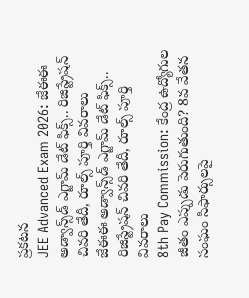ప్రకటన
JEE Advanced Exam 2026: జేఈఈ అడ్వాన్స్‌డ్ ఎగ్జామ్ డేట్ ఫిక్స్.. రిజిస్ట్రేషన్ చివరి తేదీ, రూల్స్ పూర్తి వివరాలు
జేఈఈ అడ్వాన్స్‌డ్ ఎగ్జామ్ డేట్ ఫిక్స్.. రిజిస్ట్రేషన్ చివరి తేదీ, రూల్స్ పూర్తి వివరాలు
8th Pay Commission: కేంద్ర ఉద్యోగుల జీతం ఎప్పుడు పెరుగుతుంది? 8వ వేతన సంఘం సిఫార్సులపై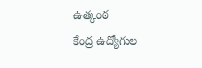ఉత్కంఠ
కేంద్ర ఉద్యోగుల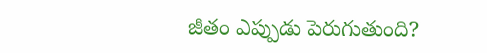జీతం ఎప్పుడు పెరుగుతుంది?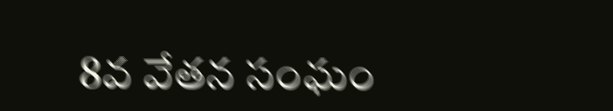8వ వేతన సంఘం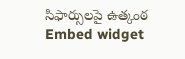సిఫార్సులపై ఉత్కంఠ
Embed widget